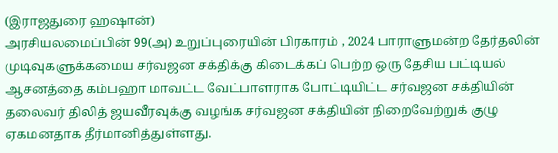(இராஜதுரை ஹஷான்)
அரசியலமைப்பின் 99(அ) உறுப்புரையின் பிரகாரம் , 2024 பாராளுமன்ற தேர்தலின் முடிவுகளுக்கமைய சர்வஜன சக்திக்கு கிடைக்கப் பெற்ற ஒரு தேசிய பட்டியல் ஆசனத்தை கம்பஹா மாவட்ட வேட்பாளராக போட்டியிட்ட சர்வஜன சக்தியின் தலைவர் திலித் ஜயவீரவுக்கு வழங்க சர்வஜன சக்தியின் நிறைவேற்றுக் குழு ஏகமனதாக தீர்மானித்துள்ளது.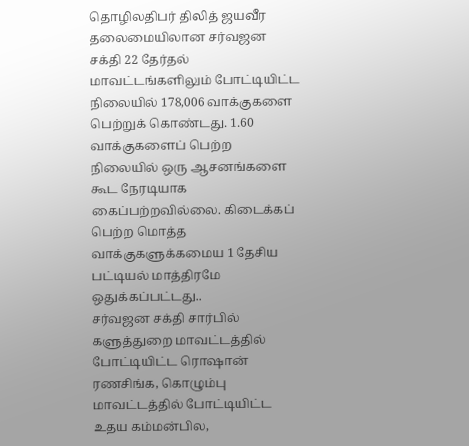தொழிலதிபர் திலித் ஜயவீர தலைமையிலான சர்வஜன சக்தி 22 தேர்தல் மாவட்டங்களிலும் போட்டியிட்ட நிலையில் 178,006 வாக்குகளை பெற்றுக் கொண்டது. 1.60 வாக்குகளைப் பெற்ற நிலையில் ஒரு ஆசனங்களை கூட நேரடியாக கைப்பற்றவில்லை. கிடைக்கப் பெற்ற மொத்த வாக்குகளுக்கமைய 1 தேசிய பட்டியல் மாத்திரமே ஒதுக்கப்பட்டது..
சர்வஜன சக்தி சார்பில் களுத்துறை மாவட்டத்தில் போட்டியிட்ட ரொஷான் ரணசிங்க, கொழும்பு மாவட்டத்தில் போட்டியிட்ட உதய கம்மன்பில,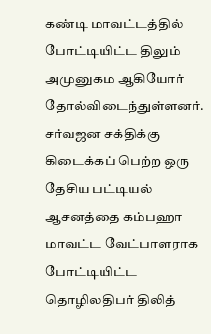கண்டி மாவட்டத்தில் போட்டியிட்ட திலும் அமுனுகம ஆகியோர் தோல்விடைந்துள்ளனர்.
சர்வஜன சக்திக்கு கிடைக்கப் பெற்ற ஒரு தேசிய பட்டியல் ஆசனத்தை கம்பஹா மாவட்ட வேட்பாளராக போட்டியிட்ட தொழிலதிபர் திலித்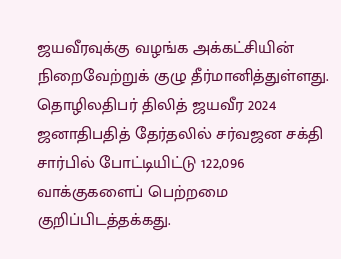ஜயவீரவுக்கு வழங்க அக்கட்சியின் நிறைவேற்றுக் குழு தீர்மானித்துள்ளது.
தொழிலதிபர் திலித் ஜயவீர 2024 ஜனாதிபதித் தேர்தலில் சர்வஜன சக்தி சார்பில் போட்டியிட்டு 122,096 வாக்குகளைப் பெற்றமை குறிப்பிடத்தக்கது.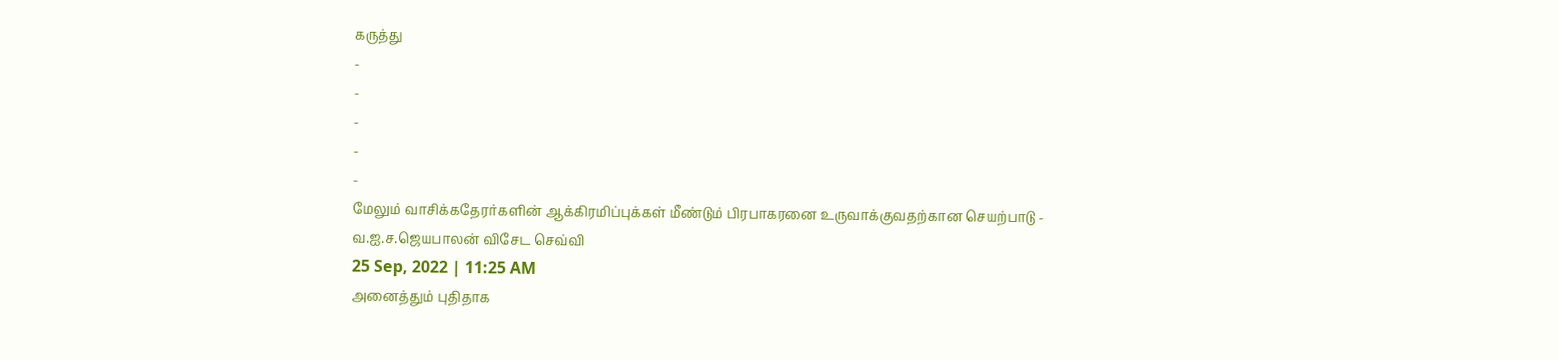கருத்து
-
-
-
-
-
மேலும் வாசிக்கதேரர்களின் ஆக்கிரமிப்புக்கள் மீண்டும் பிரபாகரனை உருவாக்குவதற்கான செயற்பாடு - வ.ஐ.ச.ஜெயபாலன் விசேட செவ்வி
25 Sep, 2022 | 11:25 AM
அனைத்தும் புதிதாக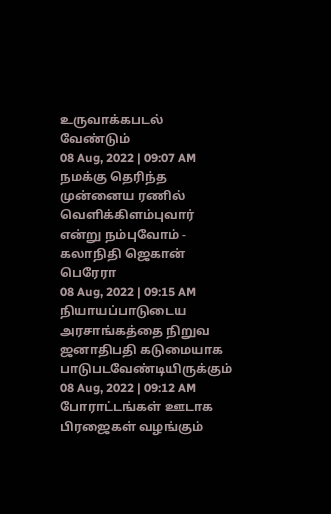உருவாக்கபடல் வேண்டும்
08 Aug, 2022 | 09:07 AM
நமக்கு தெரிந்த முன்னைய ரணில் வெளிக்கிளம்புவார் என்று நம்புவோம் - கலாநிதி ஜெகான் பெரேரா
08 Aug, 2022 | 09:15 AM
நியாயப்பாடுடைய அரசாங்கத்தை நிறுவ ஜனாதிபதி கடுமையாக பாடுபடவேண்டியிருக்கும்
08 Aug, 2022 | 09:12 AM
போராட்டங்கள் ஊடாக பிரஜைகள் வழங்கும்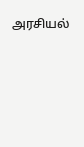அரசியல்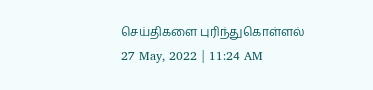செய்திகளை புரிந்துகொள்ளல்
27 May, 2022 | 11:24 AM